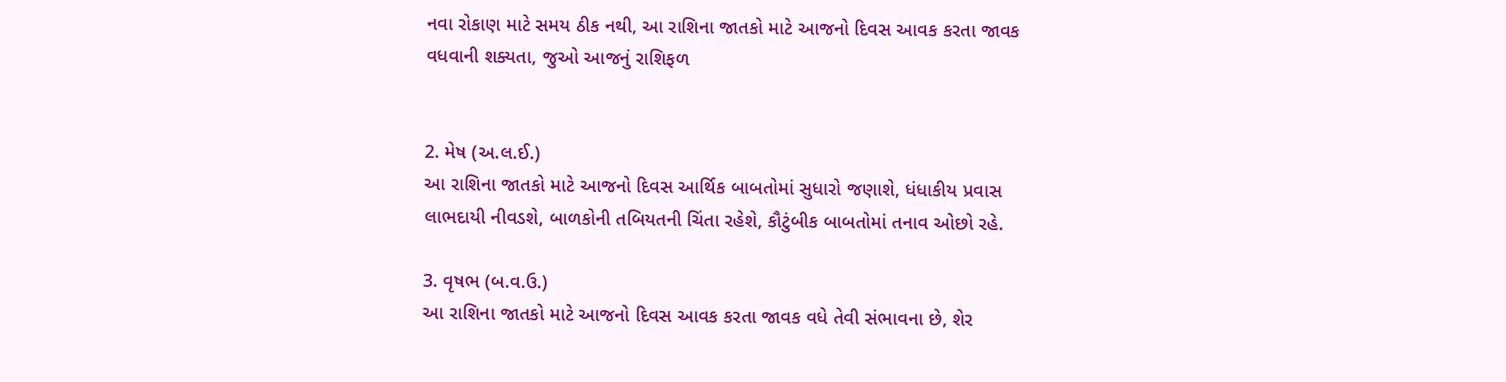નવા રોકાણ માટે સમય ઠીક નથી, આ રાશિના જાતકો માટે આજનો દિવસ આવક કરતા જાવક વધવાની શક્યતા, જુઓ આજનું રાશિફળ


2. મેષ (અ.લ.ઈ.)
આ રાશિના જાતકો માટે આજનો દિવસ આર્થિક બાબતોમાં સુધારો જણાશે, ધંધાકીય પ્રવાસ લાભદાયી નીવડશે, બાળકોની તબિયતની ચિંતા રહેશે, કૌટુંબીક બાબતોમાં તનાવ ઓછો રહે.

3. વૃષભ (બ.વ.ઉ.)
આ રાશિના જાતકો માટે આજનો દિવસ આવક કરતા જાવક વધે તેવી સંભાવના છે, શેર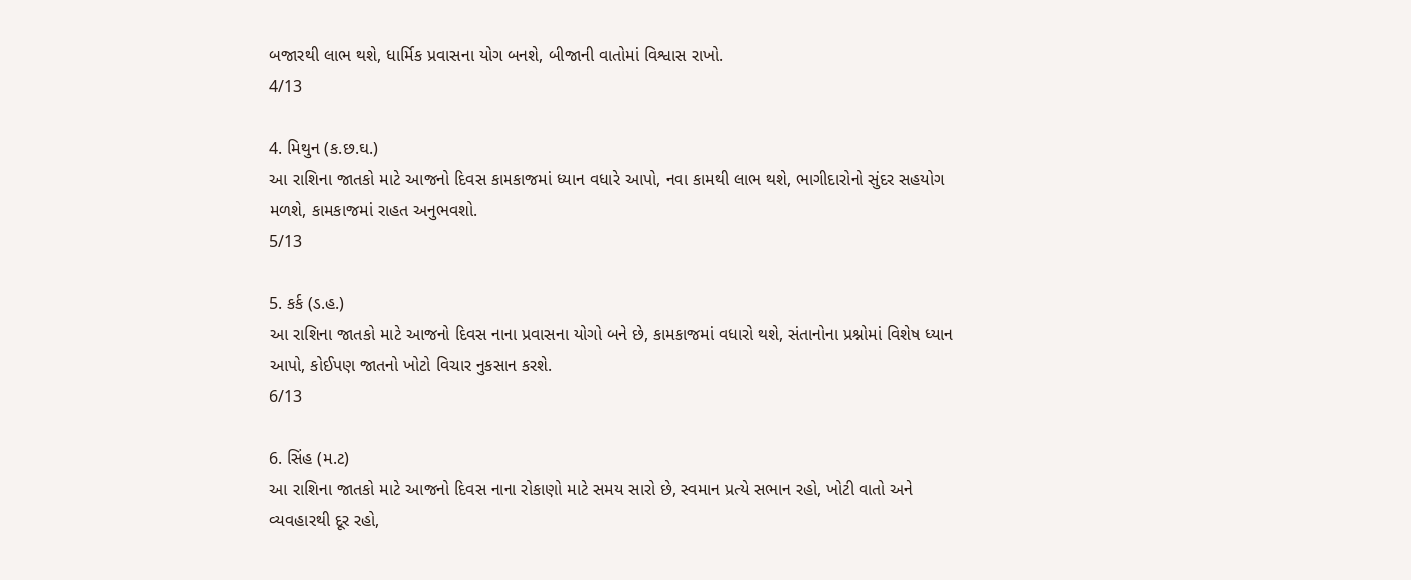બજારથી લાભ થશે, ધાર્મિક પ્રવાસના યોગ બનશે, બીજાની વાતોમાં વિશ્વાસ રાખો.
4/13

4. મિથુન (ક.છ.ઘ.)
આ રાશિના જાતકો માટે આજનો દિવસ કામકાજમાં ધ્યાન વધારે આપો, નવા કામથી લાભ થશે, ભાગીદારોનો સુંદર સહયોગ મળશે, કામકાજમાં રાહત અનુભવશો.
5/13

5. કર્ક (ડ.હ.)
આ રાશિના જાતકો માટે આજનો દિવસ નાના પ્રવાસના યોગો બને છે, કામકાજમાં વધારો થશે, સંતાનોના પ્રશ્નોમાં વિશેષ ધ્યાન આપો, કોઈપણ જાતનો ખોટો વિચાર નુકસાન કરશે.
6/13

6. સિંહ (મ.ટ)
આ રાશિના જાતકો માટે આજનો દિવસ નાના રોકાણો માટે સમય સારો છે, સ્વમાન પ્રત્યે સભાન રહો, ખોટી વાતો અને વ્યવહારથી દૂર રહો,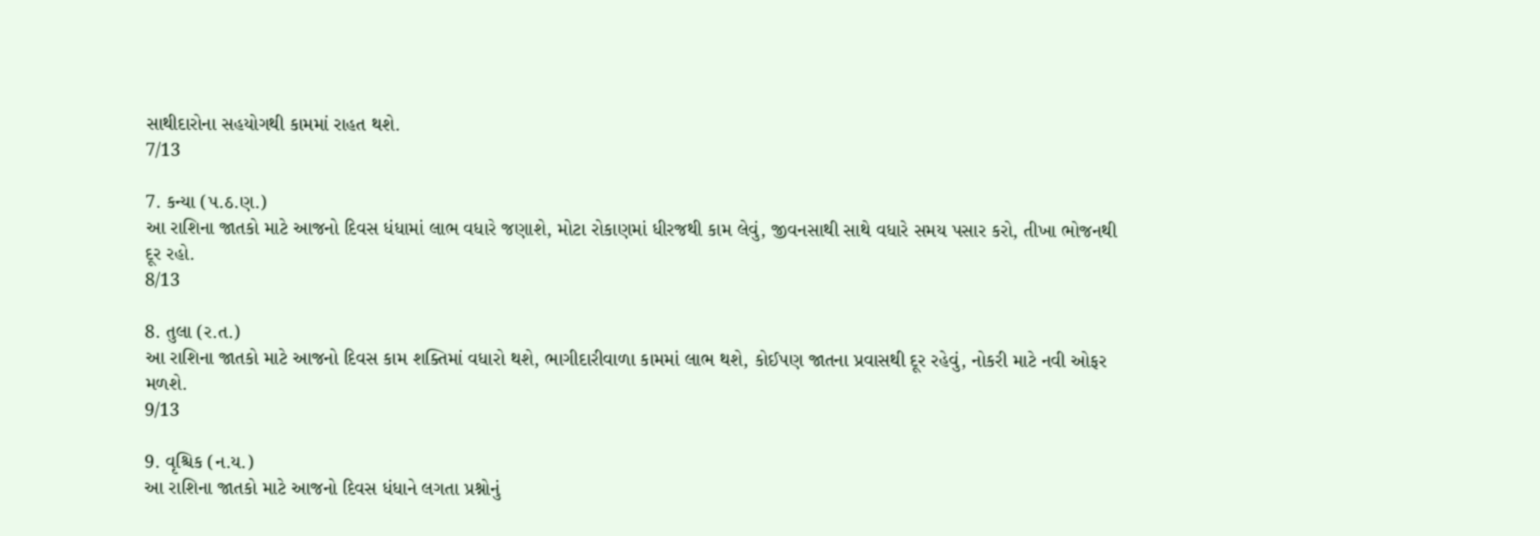સાથીદારોના સહયોગથી કામમાં રાહત થશે.
7/13

7. કન્યા (પ.ઠ.ણ.)
આ રાશિના જાતકો માટે આજનો દિવસ ધંધામાં લાભ વધારે જણાશે, મોટા રોકાણમાં ધીરજથી કામ લેવું, જીવનસાથી સાથે વધારે સમય પસાર કરો, તીખા ભોજનથી દૂર રહો.
8/13

8. તુલા (ર.ત.)
આ રાશિના જાતકો માટે આજનો દિવસ કામ શક્તિમાં વધારો થશે, ભાગીદારીવાળા કામમાં લાભ થશે, કોઈપણ જાતના પ્રવાસથી દૂર રહેવું, નોકરી માટે નવી ઓફર મળશે.
9/13

9. વૃશ્ચિક (ન.ય.)
આ રાશિના જાતકો માટે આજનો દિવસ ધંધાને લગતા પ્રશ્નોનું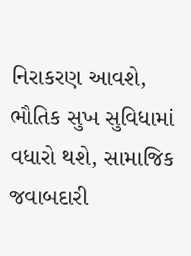નિરાકરણ આવશે, ભૌતિક સુખ સુવિધામાં વધારો થશે, સામાજિક જવાબદારી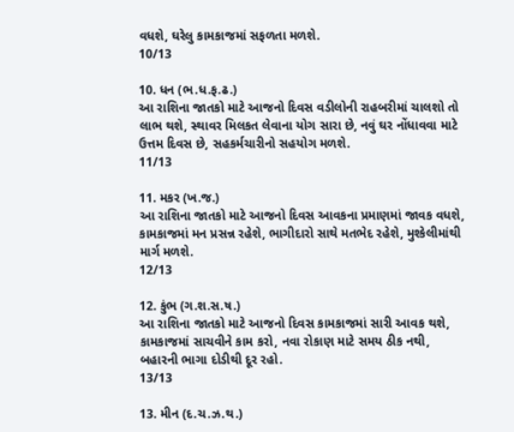વધશે, ઘરેલુ કામકાજમાં સફળતા મળશે.
10/13

10. ધન (ભ.ધ.ફ.ઢ.)
આ રાશિના જાતકો માટે આજનો દિવસ વડીલોની રાહબરીમાં ચાલશો તો લાભ થશે, સ્થાવર મિલકત લેવાના યોગ સારા છે, નવું ઘર નોંધાવવા માટે ઉત્તમ દિવસ છે, સહકર્મચારીનો સહયોગ મળશે.
11/13

11. મકર (ખ.જ.)
આ રાશિના જાતકો માટે આજનો દિવસ આવકના પ્રમાણમાં જાવક વધશે, કામકાજમાં મન પ્રસન્ન રહેશે, ભાગીદારો સાથે મતભેદ રહેશે, મુશ્કેલીમાંથી માર્ગ મળશે.
12/13

12. કુંભ (ગ.શ.સ.ષ.)
આ રાશિના જાતકો માટે આજનો દિવસ કામકાજમાં સારી આવક થશે, કામકાજમાં સાચવીને કામ કરો, નવા રોકાણ માટે સમય ઠીક નથી, બહારની ભાગા દોડીથી દૂર રહો.
13/13

13. મીન (દ.ચ.ઝ.થ.)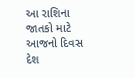આ રાશિના જાતકો માટે આજનો દિવસ દેશ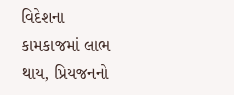વિદેશના કામકાજમાં લાભ થાય, પ્રિયજનનો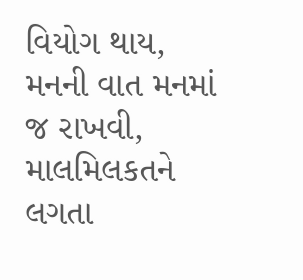વિયોગ થાય, મનની વાત મનમાં જ રાખવી, માલમિલકતને લગતા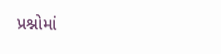પ્રશ્નોમાં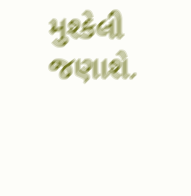મુશ્કેલી જણાશે.